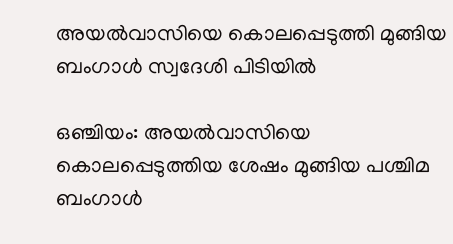അയല്‍വാസിയെ കൊലപ്പെടുത്തി മുങ്ങിയ ബംഗാള്‍ സ്വദേശി പിടിയില്‍

ഒഞ്ചിയം: അയല്‍വാസിയെ കൊലപ്പെടുത്തിയ ശേഷം മുങ്ങിയ പശ്ചിമ ബംഗാള്‍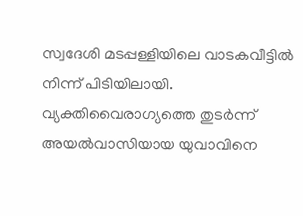സ്വദേശി മടപ്പള്ളിയിലെ വാടകവീട്ടില്‍ നിന്ന് പിടിയിലായി. വ്യക്തിവൈരാഗ്യത്തെ തുടര്‍ന്ന് അയല്‍വാസിയായ യുവാവിനെ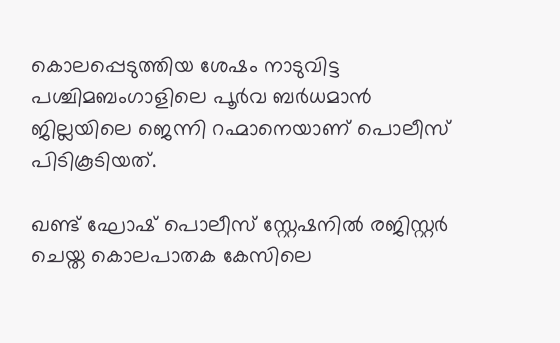കൊലപ്പെടുത്തിയ ശേഷം നാടുവിട്ട പശ്ചിമബംഗാളിലെ പൂര്‍വ ബര്‍ധമാന്‍ ജില്ലയിലെ ജെന്നി റഹ്മാനെയാണ് പൊലീസ് പിടികൂടിയത്.

ഖണ്ട് ഘോഷ് പൊലീസ് സ്റ്റേഷനില്‍ രജിസ്റ്റര്‍ ചെയ്ത കൊലപാതക കേസിലെ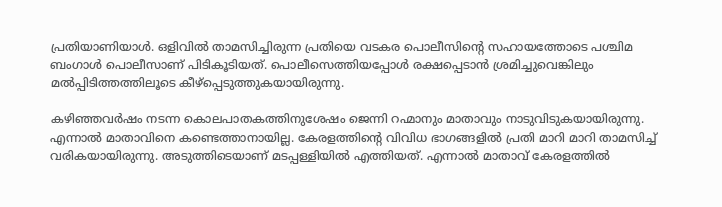പ്രതിയാണിയാള്‍. ഒളിവില്‍ താമസിച്ചിരുന്ന പ്രതിയെ വടകര പൊലീസിന്റെ സഹായത്തോടെ പശ്ചിമ ബംഗാള്‍ പൊലീസാണ് പിടികൂടിയത്. പൊലീസെത്തിയപ്പോള്‍ രക്ഷപ്പെടാന്‍ ശ്രമിച്ചുവെങ്കിലും മല്‍പ്പിടിത്തത്തിലൂടെ കീഴ്‌പ്പെടുത്തുകയായിരുന്നു.

കഴിഞ്ഞവര്‍ഷം നടന്ന കൊലപാതകത്തിനുശേഷം ജെന്നി റഹ്മാനും മാതാവും നാടുവിടുകയായിരുന്നു. എന്നാല്‍ മാതാവിനെ കണ്ടെത്താനായില്ല. കേരളത്തിന്റെ വിവിധ ഭാഗങ്ങളില്‍ പ്രതി മാറി മാറി താമസിച്ച് വരികയായിരുന്നു. അടുത്തിടെയാണ് മടപ്പള്ളിയില്‍ എത്തിയത്. എന്നാല്‍ മാതാവ് കേരളത്തില്‍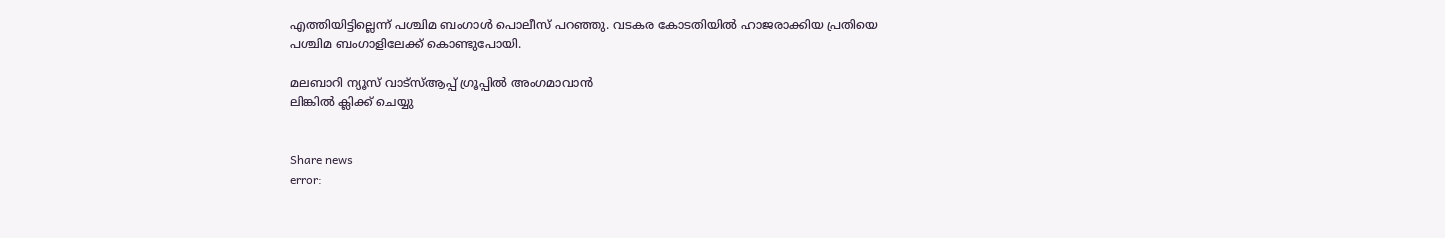എത്തിയിട്ടില്ലെന്ന് പശ്ചിമ ബംഗാള്‍ പൊലീസ് പറഞ്ഞു. വടകര കോടതിയില്‍ ഹാജരാക്കിയ പ്രതിയെ പശ്ചിമ ബംഗാളിലേക്ക് കൊണ്ടുപോയി.

മലബാറി ന്യൂസ് വാട്‌സ്ആപ്പ് ഗ്രൂപ്പില്‍ അംഗമാവാന്‍
ലിങ്കില്‍ ക്ലിക്ക് ചെയ്യു


Share news
error: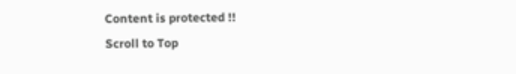Content is protected !!
Scroll to Top